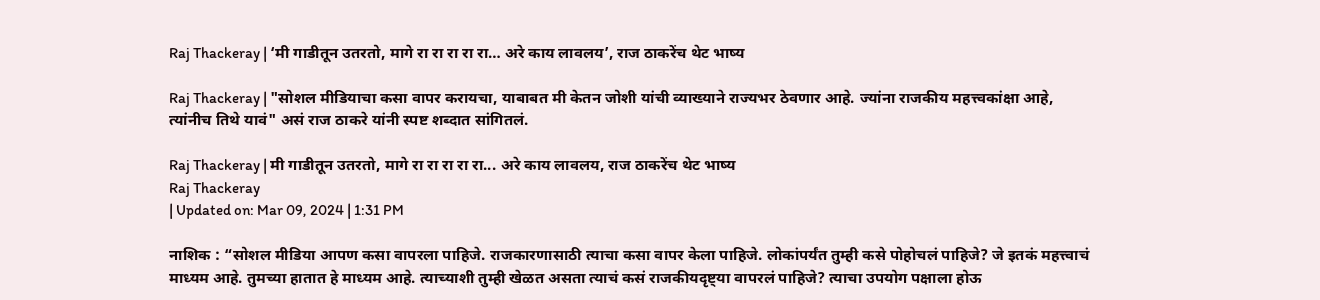Raj Thackeray | ‘मी गाडीतून उतरतो, मागे रा रा रा रा रा… अरे काय लावलय’, राज ठाकरेंच थेट भाष्य

Raj Thackeray | "सोशल मीडियाचा कसा वापर करायचा, याबाबत मी केतन जोशी यांची व्याख्याने राज्यभर ठेवणार आहे. ज्यांना राजकीय महत्त्वकांक्षा आहे, त्यांनीच तिथे यावं" असं राज ठाकरे यांनी स्पष्ट शब्दात सांगितलं.

Raj Thackeray | मी गाडीतून उतरतो, मागे रा रा रा रा रा... अरे काय लावलय, राज ठाकरेंच थेट भाष्य
Raj Thackeray
| Updated on: Mar 09, 2024 | 1:31 PM

नाशिक : “सोशल मीडिया आपण कसा वापरला पाहिजे. राजकारणासाठी त्याचा कसा वापर केला पाहिजे. लोकांपर्यंत तुम्ही कसे पोहोचलं पाहिजे? जे इतकं महत्त्वाचं माध्यम आहे. तुमच्या हातात हे माध्यम आहे. त्याच्याशी तुम्ही खेळत असता त्याचं कसं राजकीयदृष्ट्या वापरलं पाहिजे? त्याचा उपयोग पक्षाला होऊ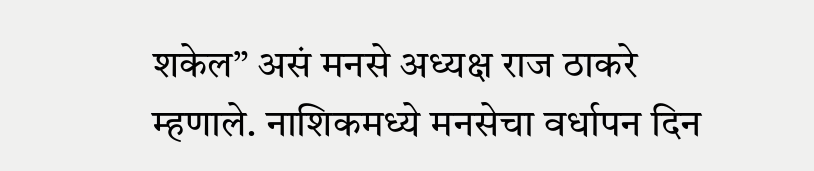शकेल” असं मनसे अध्यक्ष राज ठाकरे म्हणाले. नाशिकमध्ये मनसेचा वर्धापन दिन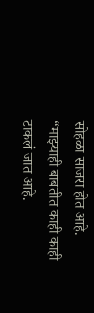सोहळा साजरा होत आहे. “माझ्याही बाबतीत काही काही टाकलं जात आहे.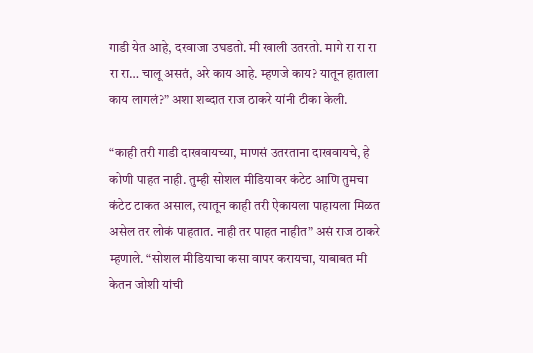गाडी येत आहे, दरवाजा उघडतो. मी खाली उतरतो. मागे रा रा रा रा रा… चालू असतं, अरे काय आहे. म्हणजे काय? यातून हाताला काय लागलं?” अशा शब्दात राज ठाकरे यांनी टीका केली.

“काही तरी गाडी दाखवायच्या, माणसं उतरताना दाखवायचे, हे कोणी पाहत नाही. तुम्ही सोशल मीडियावर कंटेट आणि तुमचा कंटेट टाकत असाल, त्यातून काही तरी ऐकायला पाहायला मिळत असेल तर लोकं पाहतात. नाही तर पाहत नाहीत” असं राज ठाकरे म्हणाले. “सोशल मीडियाचा कसा वापर करायचा, याबाबत मी केतन जोशी यांची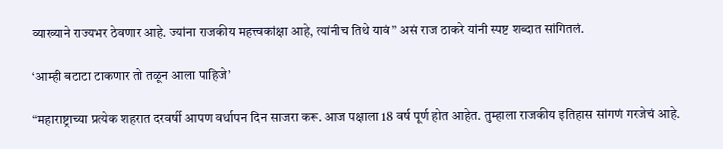व्याख्याने राज्यभर ठेवणार आहे. ज्यांना राजकीय महत्त्वकांक्षा आहे, त्यांनीच तिथे यावं” असं राज ठाकरे यांनी स्पष्ट शब्दात सांगितलं.

‘आम्ही बटाटा टाकणार तो तळून आला पाहिजे’

“महाराष्ट्राच्या प्रत्येक शहरात दरवर्षी आपण वर्धापन दिन साजरा करू. आज पक्षाला 18 वर्ष पूर्ण होत आहेत. तुम्हाला राजकीय इतिहास सांगणं गरजेचं आहे.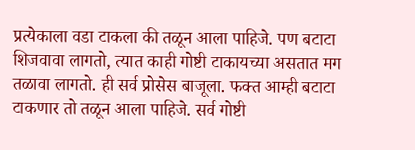प्रत्येकाला वडा टाकला की तळून आला पाहिजे. पण बटाटा शिजवावा लागतो, त्यात काही गोष्टी टाकायच्या असतात मग तळावा लागतो. ही सर्व प्रोसेस बाजूला. फक्त आम्ही बटाटा टाकणार तो तळून आला पाहिजे. सर्व गोष्टी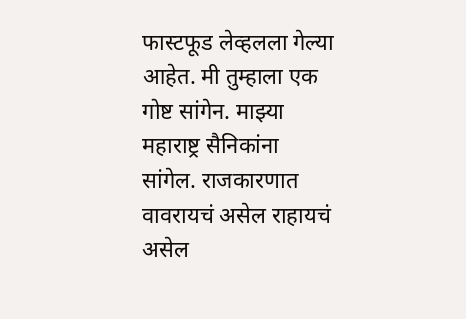फास्टफूड लेव्हलला गेल्या आहेत. मी तुम्हाला एक गोष्ट सांगेन. माझ्या महाराष्ट्र सैनिकांना सांगेल. राजकारणात वावरायचं असेल राहायचं असेल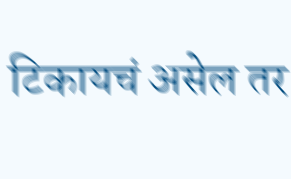टिकायचं असेल तर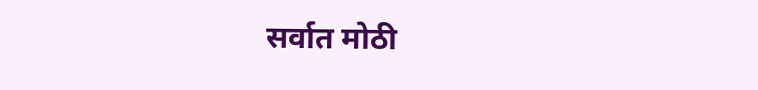सर्वात मोठी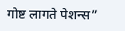गोष्ट लागते पेशन्स”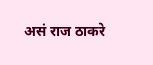असं राज ठाकरे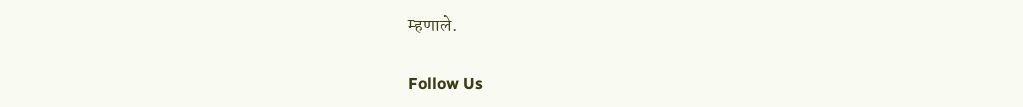म्हणाले.

Follow Us